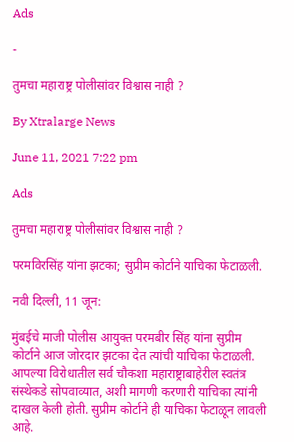Ads

-

तुमचा महाराष्ट्र पोलीसांवर विश्वास नाही ?

By Xtralarge News

June 11, 2021 7:22 pm

Ads

तुमचा महाराष्ट्र पोलीसांवर विश्वास नाही ?

परमविरसिंह यांना झटका; सुप्रीम कोर्टाने याचिका फेटाळली.

नवी दिल्ली, 11 जून:

मुंबईचे माजी पोलीस आयुक्त परमबीर सिंह यांना सुप्रीम कोर्टाने आज जोरदार झटका देत त्यांची याचिका फेटाळली. आपल्या विरोधातील सर्व चौकशा महाराष्ट्राबाहेरील स्वतंत्र संस्थेकडे सोपवाव्यात, अशी मागणी करणारी याचिका त्यांनी दाखल केली होती. सुप्रीम कोर्टाने ही याचिका फेटाळून लावली आहे.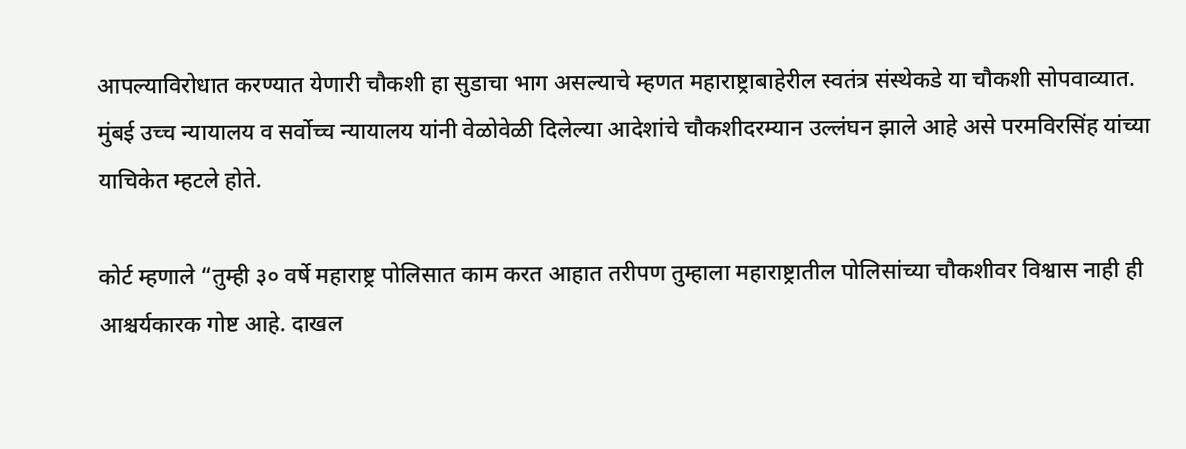आपल्याविरोधात करण्यात येणारी चौकशी हा सुडाचा भाग असल्याचे म्हणत महाराष्ट्राबाहेरील स्वतंत्र संस्थेकडे या चौकशी सोपवाव्यात. मुंबई उच्च न्यायालय व सर्वोच्च न्यायालय यांनी वेळोवेळी दिलेल्या आदेशांचे चौकशीदरम्यान उल्लंघन झाले आहे असे परमविरसिंह यांच्या याचिकेत म्हटले होते.

कोर्ट म्हणाले “तुम्ही ३० वर्षे महाराष्ट्र पोलिसात काम करत आहात तरीपण तुम्हाला महाराष्ट्रातील पोलिसांच्या चौकशीवर विश्वास नाही ही आश्चर्यकारक गोष्ट आहे. दाखल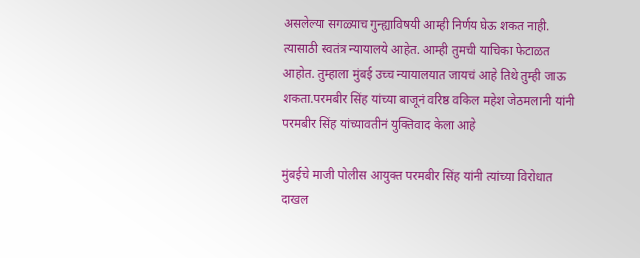असलेल्या सगळ्याच गुन्ह्याविषयी आम्ही निर्णय घेऊ शकत नाही. त्यासाठी स्वतंत्र न्यायालये आहेत. आम्ही तुमची याचिका फेटाळत आहोत. तुम्हाला मुंबई उच्च न्यायालयात जायचं आहे तिथे तुम्ही जाऊ शकता.परमबीर सिंह यांच्या बाजूनं वरिष्ठ वकिल महेश जेठमलानी यांनी परमबीर सिंह यांच्यावतीनं युक्तिवाद केला आहे

मुंबईचे माजी पोलीस आयुक्त परमबीर सिंह यांनी त्यांच्या विरोधात दाखल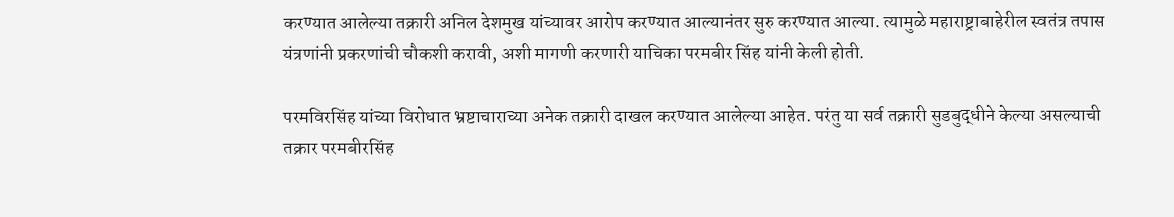करण्यात आलेल्या तक्रारी अनिल देशमुख यांच्यावर आरोप करण्यात आल्यानंतर सुरु करण्यात आल्या. त्यामुळे महाराष्ट्राबाहेरील स्वतंत्र तपास यंत्रणांनी प्रकरणांची चौकशी करावी, अशी मागणी करणारी याचिका परमबीर सिंह यांनी केली होती.

परमविरसिंह यांच्या विरोधात भ्रष्टाचाराच्या अनेक तक्रारी दाखल करण्यात आलेल्या आहेत. परंतु या सर्व तक्रारी सुडबुद्धीने केल्या असल्याची तक्रार परमबीरसिंह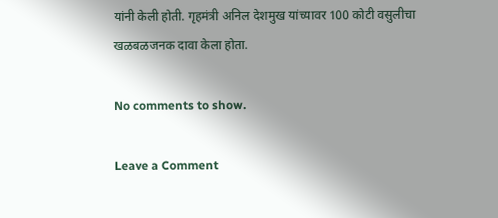यांनी केली होती. गृहमंत्री अनिल देशमुख यांच्यावर 100 कोटी वसुलीचा खळबळजनक दावा केला होता.

No comments to show.

Leave a Comment